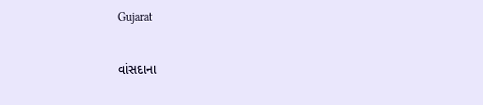Gujarat

વાંસદાના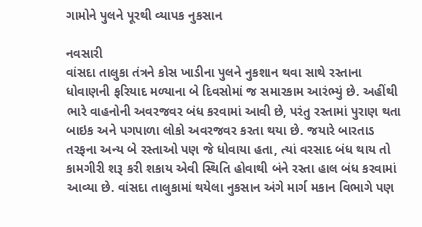ગામોને પુલને પૂરથી વ્યાપક નુકસાન

નવસારી
વાંસદા તાલુકા તંત્રને કોસ ખાડીના પુલને નુકશાન થવા સાથે રસ્તાના ધોવાણની ફરિયાદ મળ્યાના બે દિવસોમાં જ સમારકામ આરંભ્યું છે. અહીંથી ભારે વાહનોની અવરજવર બંધ કરવામાં આવી છે, પરંતુ રસ્તામાં પુરાણ થતા બાઇક અને પગપાળા લોકો અવરજવર કરતા થયા છે. જયારે બારતાડ તરફના અન્ય બે રસ્તાઓ પણ જે ધોવાયા હતા, ત્યાં વરસાદ બંધ થાય તો કામગીરી શરૂ કરી શકાય એવી સ્થિતિ હોવાથી બંને રસ્તા હાલ બંધ કરવામાં આવ્યા છે. વાંસદા તાલુકામાં થયેલા નુકસાન અંગે માર્ગ મકાન વિભાગે પણ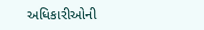અધિકારીઓની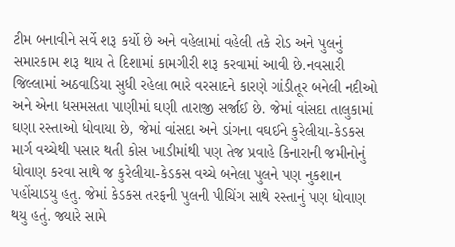ટીમ બનાવીને સર્વે શરૂ કર્યો છે અને વહેલામાં વહેલી તકે રોડ અને પુલનું સમારકામ શરૂ થાય તે દિશામાં કામગીરી શરૂ કરવામાં આવી છે.નવસારી જિલ્લામાં અઠવાડિયા સુધી રહેલા ભારે વરસાદને કારણે ગાંડીતૂર બનેલી નદીઓ અને એના ધસમસતા પાણીમાં ઘણી તારાજી સર્જાઈ છે. જેમાં વાંસદા તાલુકામાં ઘણા રસ્તાઓ ધોવાયા છે, જેમાં વાંસદા અને ડાંગના વઘઈને કુરેલીયા-કેડકસ માર્ગ વચ્ચેથી પસાર થતી કોસ ખાડીમાંથી પણ તેજ પ્રવાહે કિનારાની જમીનોનું ધોવાણ કરવા સાથે જ કુરેલીયા-કેડકસ વચ્ચે બનેલા પુલને પણ નુકશાન પહોંચાડયુ હતુ. જેમાં કેડકસ તરફની પુલની પીચિંગ સાથે રસ્તાનું પણ ધોવાણ થયુ હતું. જ્યારે સામે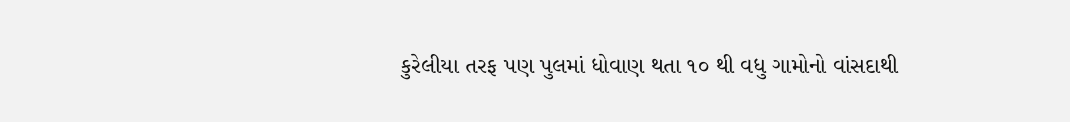કુરેલીયા તરફ પણ પુલમાં ધોવાણ થતા ૧૦ થી વધુ ગામોનો વાંસદાથી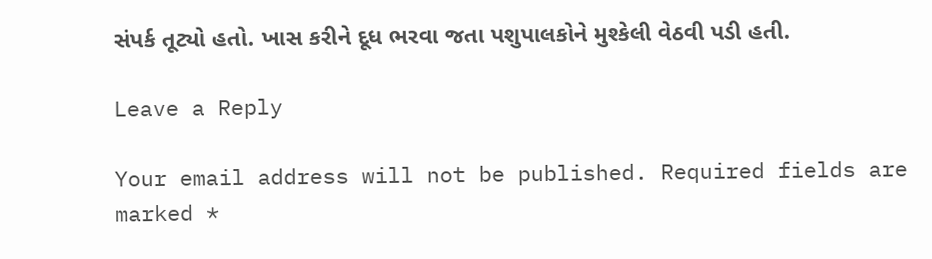સંપર્ક તૂટ્યો હતો. ખાસ કરીને દૂધ ભરવા જતા પશુપાલકોને મુશ્કેલી વેઠવી પડી હતી.

Leave a Reply

Your email address will not be published. Required fields are marked *